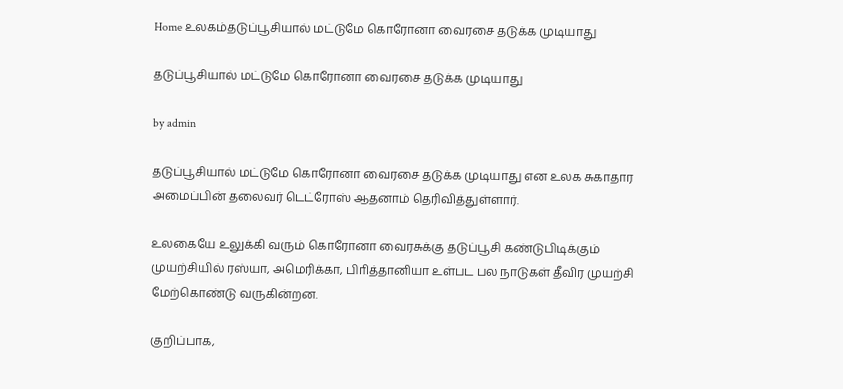Home உலகம்தடுப்பூசியால் மட்டுமே கொரோனா வைரசை தடுக்க முடியாது

தடுப்பூசியால் மட்டுமே கொரோனா வைரசை தடுக்க முடியாது

by admin

தடுப்பூசியால் மட்டுமே கொரோனா வைரசை தடுக்க முடியாது என உலக சுகாதார அமைப்பின் தலைவர் டெட்ரோஸ் ஆதனாம் தெரிவித்துள்ளார்.

உலகையே உலுக்கி வரும் கொரோனா வைரசுக்கு தடுப்பூசி கண்டுபிடிக்கும் முயற்சியில் ரஸ்யா, அமெரிக்கா, பிாித்தானியா உள்பட பல நாடுகள் தீவிர முயற்சி மேற்கொண்டு வருகின்றன.

குறிப்பாக,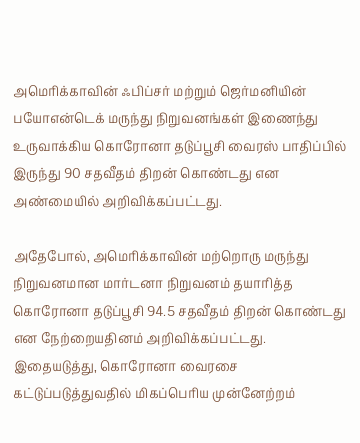அமெரிக்காவின் ஃபிப்சர் மற்றும் ஜெர்மனியின் பயோஎன்டெக் மருந்து நிறுவனங்கள் இணைந்து உருவாக்கிய கொரோனா தடுப்பூசி வைரஸ் பாதிப்பில் இருந்து 90 சதவீதம் திறன் கொண்டது என அண்மையில் அறிவிக்கப்பட்டது.

அதேபோல், அமெரிக்காவின் மற்றொரு மருந்து நிறுவனமான மார்டனா நிறுவனம் தயாரித்த கொரோனா தடுப்பூசி 94.5 சதவீதம் திறன் கொண்டது என நேற்றையதினம் அறிவிக்கப்பட்டது. இதையடுத்து, கொரோனா வைரசை கட்டுப்படுத்துவதில் மிகப்பெரிய முன்னேற்றம்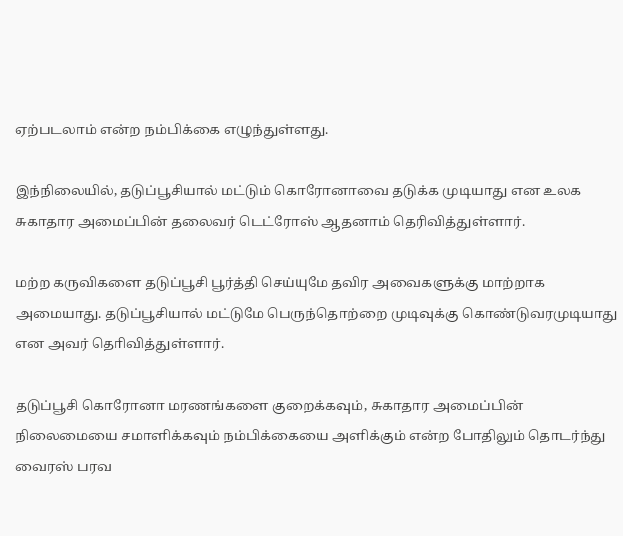ஏற்படலாம் என்ற நம்பிக்கை எழுந்துள்ளது.

இந்நிலையில், தடுப்பூசியால் மட்டும் கொரோனாவை தடுக்க முடியாது என உலக சுகாதார அமைப்பின் தலைவர் டெட்ரோஸ் ஆதனாம் தெரிவித்துள்ளார்.

மற்ற கருவிகளை தடுப்பூசி பூர்த்தி செய்யுமே தவிர அவைகளுக்கு மாற்றாக அமையாது. தடுப்பூசியால் மட்டுமே பெருந்தொற்றை முடிவுக்கு கொண்டுவரமுடியாது என அவர் தொிவித்துள்ளார்.

தடுப்பூசி கொரோனா மரணங்களை குறைக்கவும், சுகாதார அமைப்பின் நிலைமையை சமாளிக்கவும் நம்பிக்கையை அளிக்கும் என்ற போதிலும் தொடர்ந்து வைரஸ் பரவ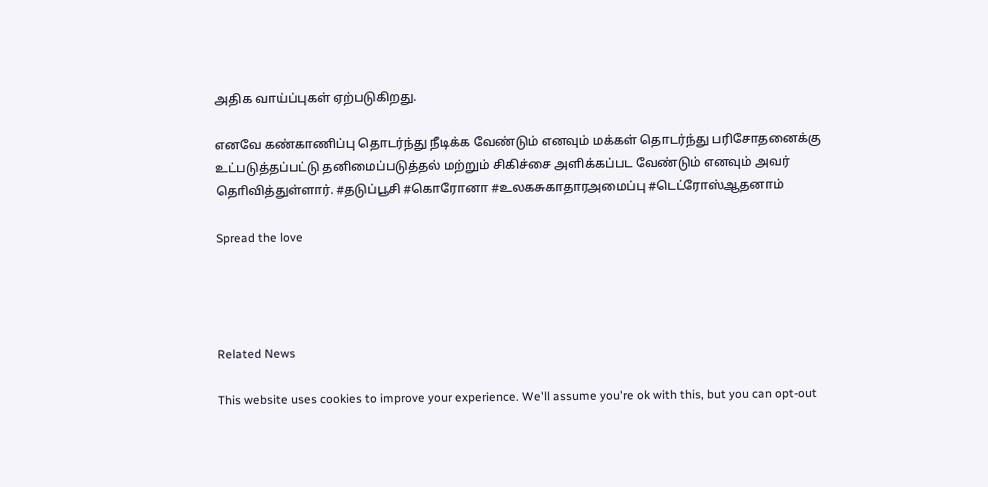அதிக வாய்ப்புகள் ஏற்படுகிறது.

எனவே கண்காணிப்பு தொடர்ந்து நீடிக்க வேண்டும் எனவும் மக்கள் தொடர்ந்து பரிசோதனைக்கு உட்படுத்தப்பட்டு தனிமைப்படுத்தல் மற்றும் சிகிச்சை அளிக்கப்பட வேண்டும் எனவும் அவர் தொிவித்துள்ளார். #தடுப்பூசி #கொரோனா #உலகசுகாதாரஅமைப்பு #டெட்ரோஸ்ஆதனாம்

Spread the love




Related News

This website uses cookies to improve your experience. We'll assume you're ok with this, but you can opt-out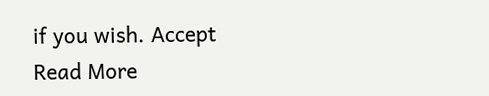if you wish. Accept Read More